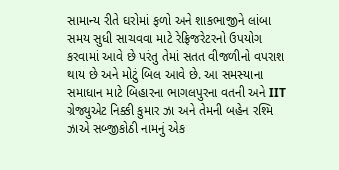સામાન્ય રીતે ઘરોમાં ફળો અને શાકભાજીને લાંબા સમય સુધી સાચવવા માટે રેફ્રિજરેટરનો ઉપયોગ કરવામાં આવે છે પરંતુ તેમાં સતત વીજળીનો વપરાશ થાય છે અને મોટું બિલ આવે છે. આ સમસ્યાના સમાધાન માટે બિહારના ભાગલપુરના વતની અને IIT ગ્રેજ્યુએટ નિક્કી કુમાર ઝા અને તેમની બહેન રશ્મિ ઝાએ સબ્જીકોઠી નામનું એક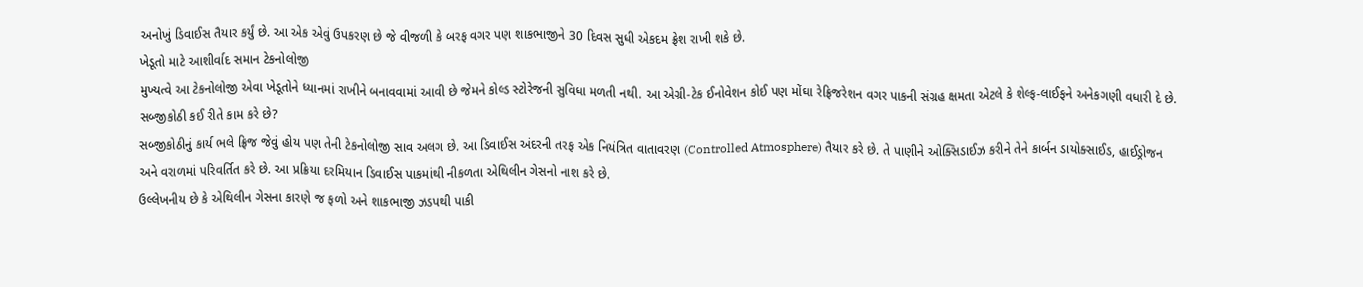અનોખું ડિવાઈસ તૈયાર કર્યું છે. આ એક એવું ઉપકરણ છે જે વીજળી કે બરફ વગર પણ શાકભાજીને 30 દિવસ સુધી એકદમ ફ્રેશ રાખી શકે છે.
ખેડૂતો માટે આશીર્વાદ સમાન ટેકનોલોજી
મુખ્યત્વે આ ટેકનોલોજી એવા ખેડૂતોને ધ્યાનમાં રાખીને બનાવવામાં આવી છે જેમને કોલ્ડ સ્ટોરેજની સુવિધા મળતી નથી. આ એગ્રી-ટેક ઈનોવેશન કોઈ પણ મોંઘા રેફ્રિજરેશન વગર પાકની સંગ્રહ ક્ષમતા એટલે કે શેલ્ફ-લાઈફને અનેકગણી વધારી દે છે.
સબ્જીકોઠી કઈ રીતે કામ કરે છે?
સબ્જીકોઠીનું કાર્ય ભલે ફ્રિજ જેવું હોય પણ તેની ટેકનોલોજી સાવ અલગ છે. આ ડિવાઈસ અંદરની તરફ એક નિયંત્રિત વાતાવરણ (Controlled Atmosphere) તૈયાર કરે છે. તે પાણીને ઓક્સિડાઈઝ કરીને તેને કાર્બન ડાયોક્સાઈડ, હાઈડ્રોજન અને વરાળમાં પરિવર્તિત કરે છે. આ પ્રક્રિયા દરમિયાન ડિવાઈસ પાકમાંથી નીકળતા એથિલીન ગેસનો નાશ કરે છે.
ઉલ્લેખનીય છે કે એથિલીન ગેસના કારણે જ ફળો અને શાકભાજી ઝડપથી પાકી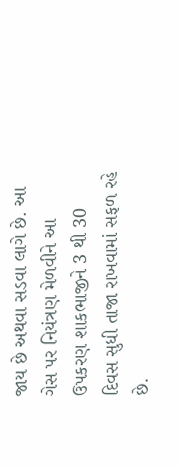જાય છે અથવા સડવા લાગે છે. આ ગેસ પર નિયંત્રણ મેળવીને આ ઉપકરણ શાકભાજીને 3 થી 30 દિવસ સુધી તાજા રાખવામાં સફળ રહે છે.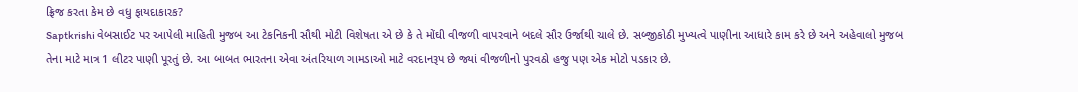ફ્રિજ કરતા કેમ છે વધુ ફાયદાકારક?
Saptkrishi વેબસાઈટ પર આપેલી માહિતી મુજબ આ ટેકનિકની સૌથી મોટી વિશેષતા એ છે કે તે મોંઘી વીજળી વાપરવાને બદલે સૌર ઉર્જાથી ચાલે છે. સબ્જીકોઠી મુખ્યત્વે પાણીના આધારે કામ કરે છે અને અહેવાલો મુજબ તેના માટે માત્ર 1 લીટર પાણી પૂરતું છે. આ બાબત ભારતના એવા અંતરિયાળ ગામડાઓ માટે વરદાનરૂપ છે જ્યાં વીજળીનો પુરવઠો હજુ પણ એક મોટો પડકાર છે.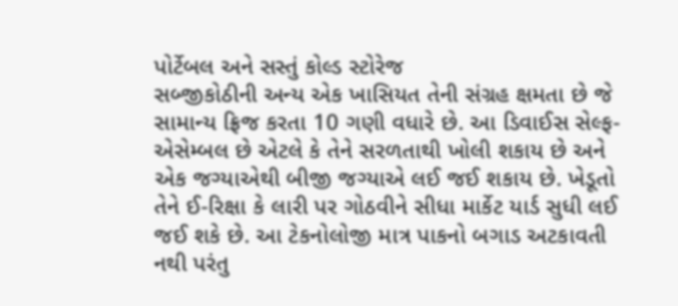પોર્ટેબલ અને સસ્તું કોલ્ડ સ્ટોરેજ
સબ્જીકોઠીની અન્ય એક ખાસિયત તેની સંગ્રહ ક્ષમતા છે જે સામાન્ય ફ્રિજ કરતા 10 ગણી વધારે છે. આ ડિવાઈસ સેલ્ફ-એસેમ્બલ છે એટલે કે તેને સરળતાથી ખોલી શકાય છે અને એક જગ્યાએથી બીજી જગ્યાએ લઈ જઈ શકાય છે. ખેડૂતો તેને ઈ-રિક્ષા કે લારી પર ગોઠવીને સીધા માર્કેટ યાર્ડ સુધી લઈ જઈ શકે છે. આ ટેકનોલોજી માત્ર પાકનો બગાડ અટકાવતી નથી પરંતુ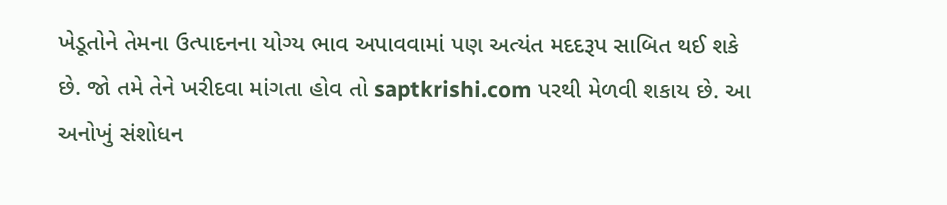ખેડૂતોને તેમના ઉત્પાદનના યોગ્ય ભાવ અપાવવામાં પણ અત્યંત મદદરૂપ સાબિત થઈ શકે છે. જો તમે તેને ખરીદવા માંગતા હોવ તો saptkrishi.com પરથી મેળવી શકાય છે. આ અનોખું સંશોધન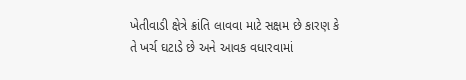ખેતીવાડી ક્ષેત્રે ક્રાંતિ લાવવા માટે સક્ષમ છે કારણ કે તે ખર્ચ ઘટાડે છે અને આવક વધારવામાં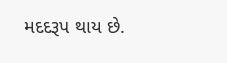મદદરૂપ થાય છે.